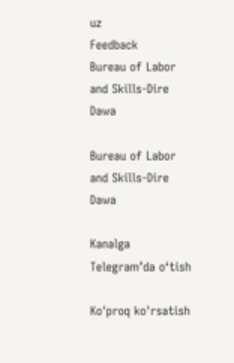uz
Feedback
Bureau of Labor and Skills-Dire Dawa

Bureau of Labor and Skills-Dire Dawa

Kanalga Telegram’da o‘tish

Ko'proq ko'rsatish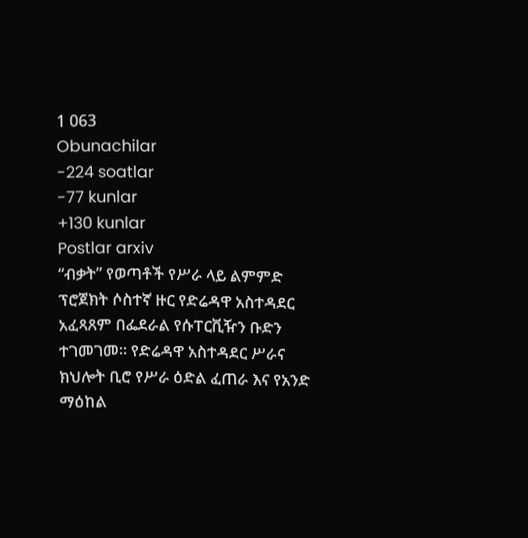1 063
Obunachilar
-224 soatlar
-77 kunlar
+130 kunlar
Postlar arxiv
“ብቃት” የወጣቶች የሥራ ላይ ልምምድ ፕሮጀክት ሶስተኛ ዙር የድሬዳዋ አስተዳደር አፈጻጸም በፌደራል የሱፐርቪዥን ቡድን ተገመገመ፡፡ የድሬዳዋ አስተዳደር ሥራና ክህሎት ቢሮ የሥራ ዕድል ፈጠራ እና የአንድ ማዕከል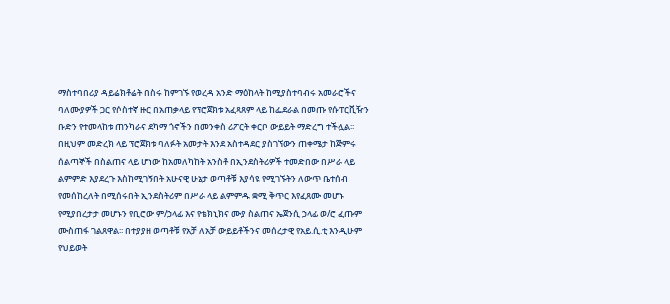ማስተባበሪያ ዳይሬክቶሬት በስሩ ከምገኙ የወረዳ አንድ ማዕከላት ከሚያስተባብሩ አመራሮችና ባለሙያዎች ጋር የሶስተኛ ዙር በአጠቃላይ የፕሮጀክቱ አፈጻጸም ላይ ከፌደራል በመጡ የሱፐርቪዥን ቡድን የተመላከቱ ጠንካራና ደካማ ጎኖችን በመንቀስ ሪፖርት ቀርቦ ውይይት ማድረግ ተችሏል፡፡ በዚህም መድረክ ላይ ፕሮጀክቱ ባለፉት አመታት እንደ አስተዳደር ያስገኘውን ጠቀሜታ ከጅምሩ ሰልጣኞች በስልጠና ላይ ሆነው ከአመለካከት አንስቶ በኢንደስትሪዎች ተመድበው በሥራ ላይ ልምምድ እያደረጉ እስከሚገኝበት አሁናዊ ሁኔታ ወጣቶቹ እያሳዩ የሚገኙትን ለውጥ ቤተሰብ የመሰከረለት በሚሰሩበት ኢንደስትሪም በሥራ ላይ ልምምዱ ቋሚ ቅጥር እየፈጸሙ መሆኑ የሚያበረታታ መሆኑን የቢሮው ም/ኃላፊ እና የቴክኒክና ሙያ ስልጠና ኤጀንሲ ኃላፊ ወ/ሮ ፈጡም ሙስጠፋ ገልጸዋል፡፡ በተያያዘ ወጣቶቹ የአቻ ለአቻ ውይይቶችንና መሰረታዊ የአይ.ሲ.ቲ እንዲሁም የህይወት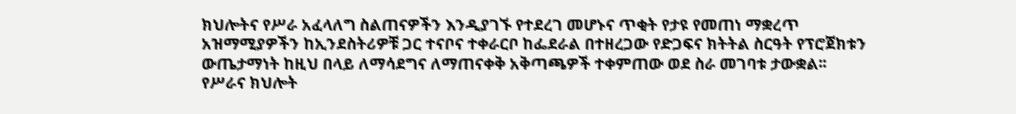ክህሎትና የሥራ አፈላለግ ስልጠናዎችን እንዲያገኙ የተደረገ መሆኑና ጥቂት የታዩ የመጠነ ማቋረጥ አዝማሚያዎችን ከኢንደስትሪዎቹ ጋር ተናቦና ተቀራርቦ ከፌደራል በተዘረጋው የድጋፍና ክትትል ስርዓት የፕሮጀክቱን ውጤታማነት ከዚህ በላይ ለማሳደግና ለማጠናቀቅ አቅጣጫዎች ተቀምጠው ወደ ስራ መገባቱ ታውቋል፡፡ የሥራና ክህሎት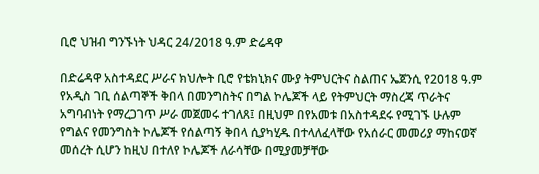ቢሮ ህዝብ ግንኙነት ህዳር 24/2018 ዓ.ም ድሬዳዋ

በድሬዳዋ አስተዳደር ሥራና ክህሎት ቢሮ የቴክኒክና ሙያ ትምህርትና ስልጠና ኤጀንሲ የ2018 ዓ.ም የአዲስ ገቢ ሰልጣኞች ቅበላ በመንግስትና በግል ኮሌጆች ላይ የትምህርት ማስረጃ ጥራትና አግባብነት የማረጋገጥ ሥራ መጀመሩ ተገለጸ፤ በዚህም በየአመቱ በአስተዳደሩ የሚገኙ ሁሉም የግልና የመንግስት ኮሌጆች የሰልጣኝ ቅበላ ሲያካሂዱ በተላለፈላቸው የአሰራር መመሪያ ማከናወኛ መሰረት ሲሆን ከዚህ በተለየ ኮሌጆች ለራሳቸው በሚያመቻቸው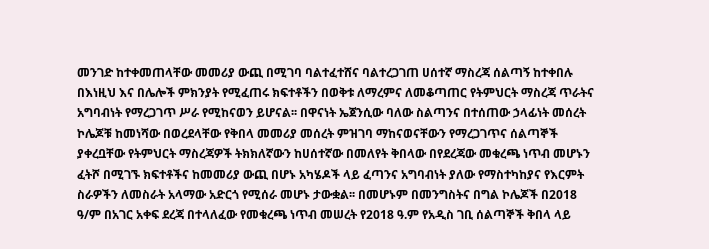መንገድ ከተቀመጠላቸው መመሪያ ውጪ በሚገባ ባልተፈተሸና ባልተረጋገጠ ሀሰተኛ ማስረጃ ሰልጣኝ ከተቀበሉ በእነዚህ እና በሌሎች ምክንያት የሚፈጠሩ ክፍተቶችን በወቅቱ ለማረምና ለመቆጣጠር የትምህርት ማስረጃ ጥራትና አግባብነት የማረጋገጥ ሥራ የሚከናወን ይሆናል፡፡ በዋናነት ኤጀንሲው ባለው ስልጣንና በተሰጠው ኃላፊነት መሰረት ኮሌጆቹ ከመነሻው በወረደላቸው የቅበላ መመሪያ መሰረት ምዝገባ ማከናወናቸውን የማረጋገጥና ሰልጣኞች ያቀረቧቸው የትምህርት ማስረጃዎች ትክክለኛውን ከሀሰተኛው በመለየት ቅበላው በየደረጃው መቁረጫ ነጥብ መሆኑን ፈትሾ በሚገኙ ክፍተቶችና ከመመሪያ ውጪ በሆኑ አካሄዶች ላይ ፈጣንና አግባብነት ያለው የማስተካከያና የእርምት ስራዎችን ለመስራት አላማው አድርጎ የሚሰራ መሆኑ ታውቋል፡፡ በመሆኑም በመንግስትና በግል ኮሌጆች በ2018 ዓ/ም በአገር አቀፍ ደረጃ በተላለፈው የመቁረጫ ነጥብ መሠረት የ2018 ዓ.ም የአዲስ ገቢ ሰልጣኞች ቅበላ ላይ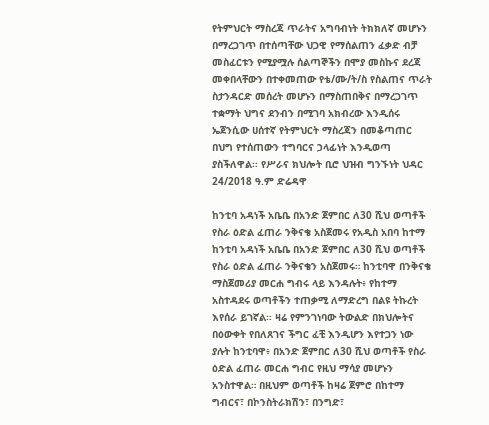የትምህርት ማስረጃ ጥራትና አግባብነት ትክክለኛ መሆኑን በማረጋገጥ በተሰጣቸው ህጋዊ የማሰልጠን ፈቃድ ብቻ መስፈርቱን የሚያሟሉ ሰልጣኞችን በሞያ መስኩና ደረጃ መቀበላቸውን በተቀመጠው የቴ/ሙ/ት/ስ የስልጠና ጥራት ስታንዳርድ መሰረት መሆኑን በማስጠበቅና በማረጋገጥ ተቋማት ህግና ደንብን በሚገባ አክብረው እንዲሰሩ ኤጀንሲው ሀሰተኛ የትምህርት ማስረጃን በመቆጣጠር በህግ የተሰጠውን ተግባርና ኃላፊነት እንዲወጣ ያስችለዋል፡፡ የሥራና ክህሎት ቢሮ ህዝብ ግንኙነት ህዳር 24/2018 ዓ.ም ድሬዳዋ

ከንቲባ አዳነች አቤቤ በአንድ ጀምበር ለ30 ሺህ ወጣቶች የስራ ዕድል ፈጠራ ንቅናቄ አስጀመሩ የአዲስ አበባ ከተማ ከንቲባ አዳነች አቤቤ በአንድ ጀምበር ለ30 ሺህ ወጣቶች የስራ ዕድል ፈጠራ ንቅናቄን አስጀመሩ። ከንቲባዋ በንቅናቄ ማስጀመሪያ መርሐ ግብሩ ላይ እንዳሉት፥ የከተማ አስተዳደሩ ወጣቶችን ተጠቃሚ ለማድረግ በልዩ ትኩረት እየሰራ ይገኛል፡፡ ዛሬ የምንገነባው ትውልድ በክህሎትና በዕውቀት የበለጸገና ችግር ፈቺ እንዲሆን እየተጋን ነው ያሉት ከንቲባዋ፥ በአንድ ጀምበር ለ30 ሺህ ወጣቶች የስራ ዕድል ፈጠራ መርሐ ግብር የዚህ ማሳያ መሆኑን አንስተዋል። በዚህም ወጣቶች ከዛሬ ጀምሮ በከተማ ግብርና፣ በኮንስትራክሽን፣ በንግድ፣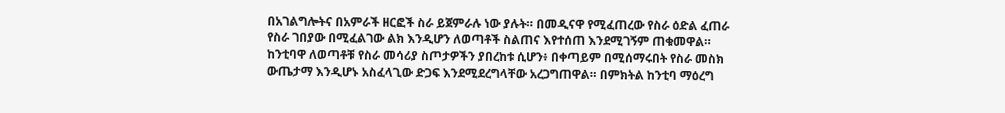በአገልግሎትና በአምራች ዘርፎች ስራ ይጀምራሉ ነው ያሉት። በመዲናዋ የሚፈጠረው የስራ ዕድል ፈጠራ የስራ ገበያው በሚፈልገው ልክ እንዲሆን ለወጣቶች ስልጠና እየተሰጠ እንደሚገኝም ጠቁመዋል። ከንቲባዋ ለወጣቶቹ የስራ መሳሪያ ስጦታዎችን ያበረከቱ ሲሆን፥ በቀጣይም በሚሰማሩበት የስራ መስክ ውጤታማ እንዲሆኑ አስፈላጊው ድጋፍ እንደሚደረግላቸው አረጋግጠዋል። በምክትል ከንቲባ ማዕረግ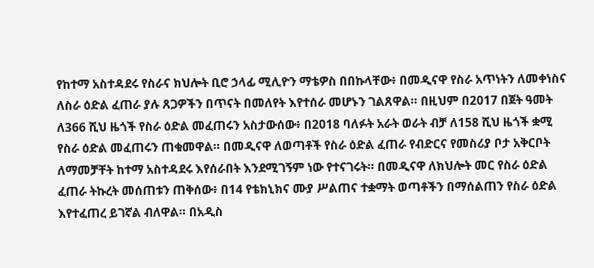የከተማ አስተዳደሩ የስራና ክህሎት ቢሮ ኃላፊ ሚሊዮን ማቴዎስ በበኩላቸው፥ በመዲናዋ የስራ አጥነትን ለመቀነስና ለስራ ዕድል ፈጠራ ያሉ ጸጋዎችን በጥናት በመለየት እየተሰራ መሆኑን ገልጸዋል። በዚህም በ2017 በጀት ዓመት ለ366 ሺህ ዜጎች የስራ ዕድል መፈጠሩን አስታውሰው፥ በ2018 ባለፉት አራት ወራት ብቻ ለ158 ሺህ ዜጎች ቋሚ የስራ ዕድል መፈጠሩን ጠቁመዋል። በመዲናዋ ለወጣቶች የስራ ዕድል ፈጠራ የብድርና የመስሪያ ቦታ አቅርቦት ለማመቻቸት ከተማ አስተዳደሩ እየሰራበት እንደሚገኝም ነው የተናገሩት። በመዲናዋ ለክህሎት መር የስራ ዕድል ፈጠራ ትኩረት መሰጠቱን ጠቅሰው፥ በ14 የቴክኒክና ሙያ ሥልጠና ተቋማት ወጣቶችን በማሰልጠን የስራ ዕድል እየተፈጠረ ይገኛል ብለዋል። በአዲስ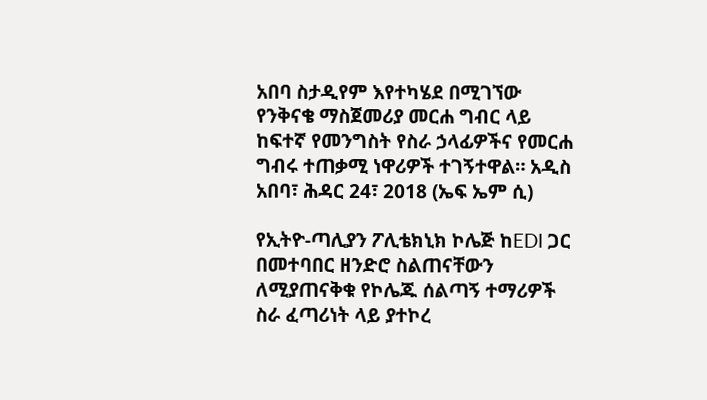አበባ ስታዲየም እየተካሄደ በሚገኘው የንቅናቄ ማስጀመሪያ መርሐ ግብር ላይ ከፍተኛ የመንግስት የስራ ኃላፊዎችና የመርሐ ግብሩ ተጠቃሚ ነዋሪዎች ተገኝተዋል። አዲስ አበባ፣ ሕዳር 24፣ 2018 (ኤፍ ኤም ሲ)

የኢትዮ-ጣሊያን ፖሊቴክኒክ ኮሌጅ ከEDI ጋር በመተባበር ዘንድሮ ስልጠናቸውን ለሚያጠናቅቁ የኮሌጁ ሰልጣኝ ተማሪዎች ስራ ፈጣሪነት ላይ ያተኮረ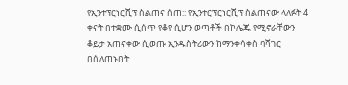የኢንተፕርነርሺፕ ስልጠና ሰጠ:: የኢንተርፕርነርሺፕ ስልጠናው ላለፉት 4 ቀናት በተቋሙ ሲሰጥ የቆየ ሲሆን ወጣቶች በኮሌጁ የሚኖራቸውን ቆይታ አጠናቀው ሲወጡ ኢንዱስትሪውን ከማንቀሳቀስ ባሻገር በሰለጠኑበት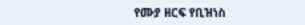የሙያ ዘርፍ የቢዝነስ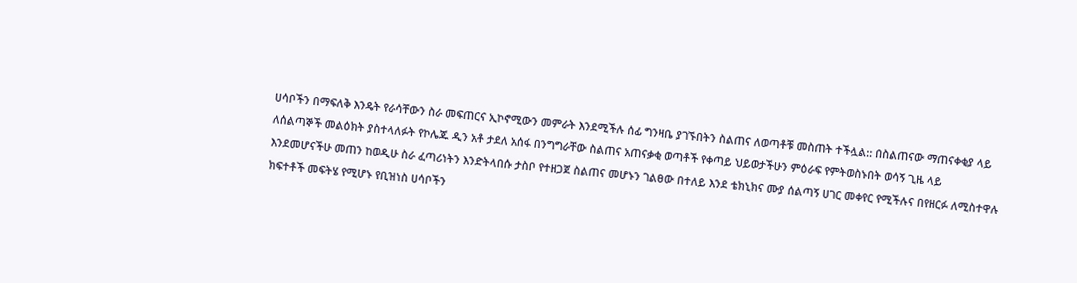ሀሳቦችን በማፍለቅ እንዴት የራሳቸውን ስራ መፍጠርና ኢኮኖሚውን መምራት እንደሚችሉ ሰፊ ግንዛቤ ያገኙበትን ስልጠና ለወጣቶቹ መስጠት ተችሏል:: በስልጠናው ማጠናቀቂያ ላይ ለሰልጣኞች መልዕክት ያስተላለፉት የኮሌጁ ዲን አቶ ታደለ አሰፋ በንግግራቸው ስልጠና አጠናቃቂ ወጣቶች የቀጣይ ህይወታችሁን ምዕራፍ የምትወስኑበት ወሳኝ ጊዜ ላይ እንደመሆናችሁ መጠን ከወዲሁ ስራ ፈጣሪነትን እንድትላበሱ ታስቦ የተዘጋጀ ስልጠና መሆኑን ገልፀው በተለይ እንደ ቴክኒክና ሙያ ሰልጣኝ ሀገር መቀየር የሚችሉና በየዘርፉ ለሚስተዋሉ ክፍተቶች መፍትሄ የሚሆኑ የቢዝነስ ሀሳቦችን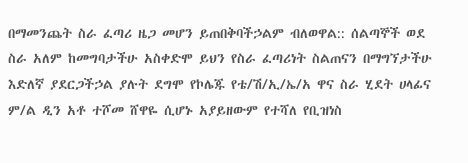በማመንጨት ስራ ፈጣሪ ዜጋ መሆን ይጠበቅባችኃልም ብለወዋል:: ሰልጣኞች ወደ ስራ አለም ከመግባታችሁ አስቀድሞ ይህን የስራ ፈጣሪነት ስልጠናን በማግኘታችሁ እድለኛ ያደርጋችኃል ያሉት ደግሞ የኮሌጁ የቴ/ሽ/ኢ/ኤ/አ ዋና ስራ ሂደት ሀላፊና ም/ል ዲን አቶ ተሾመ ሸዋዬ ሲሆኑ አያይዘውም የተሻለ የቢዝነስ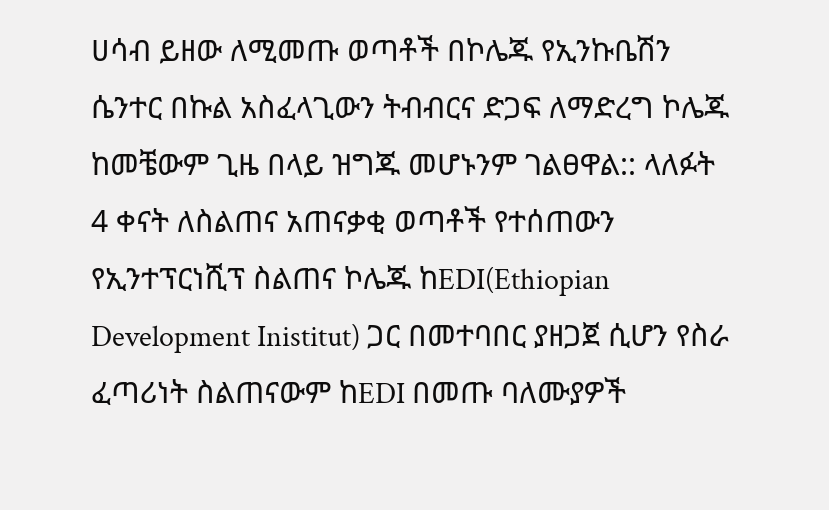ሀሳብ ይዘው ለሚመጡ ወጣቶች በኮሌጁ የኢንኩቤሽን ሴንተር በኩል አስፈላጊውን ትብብርና ድጋፍ ለማድረግ ኮሌጁ ከመቼውም ጊዜ በላይ ዝግጁ መሆኑንም ገልፀዋል:: ላለፉት 4 ቀናት ለስልጠና አጠናቃቂ ወጣቶች የተሰጠውን የኢንተፕርነሺፕ ስልጠና ኮሌጁ ከEDI(Ethiopian Development Inistitut) ጋር በመተባበር ያዘጋጀ ሲሆን የስራ ፈጣሪነት ስልጠናውም ከEDI በመጡ ባለሙያዎች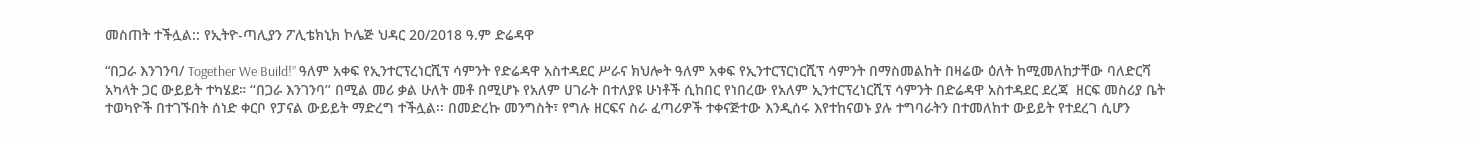መስጠት ተችሏል:: የኢትዮ-ጣሊያን ፖሊቴክኒክ ኮሌጅ ህዳር 20/2018 ዓ.ም ድሬዳዋ

“በጋራ እንገንባ/ Together We Build!” ዓለም አቀፍ የኢንተርፕረነርሺፕ ሳምንት የድሬዳዋ አስተዳደር ሥራና ክህሎት ዓለም አቀፍ የኢንተርፕርነርሺፕ ሳምንት በማስመልከት በዛሬው ዕለት ከሚመለከታቸው ባለድርሻ አካላት ጋር ውይይት ተካሄደ። ‘‘በጋራ እንገንባ’’ በሚል መሪ ቃል ሁለት መቶ በሚሆኑ የአለም ሀገራት በተለያዩ ሁነቶች ሲከበር የነበረው የአለም ኢንተርፕረነርሺፕ ሳምንት በድሬዳዋ አስተዳደር ደረጃ  ዘርፍ መስሪያ ቤት ተወካዮች በተገኙበት ሰነድ ቀርቦ የፓናል ውይይት ማድረግ ተችሏል፡፡ በመድረኩ መንግስት፣ የግሉ ዘርፍና ስራ ፈጣሪዎች ተቀናጅተው እንዲሰሩ እየተከናወኑ ያሉ ተግባራትን በተመለከተ ውይይት የተደረገ ሲሆን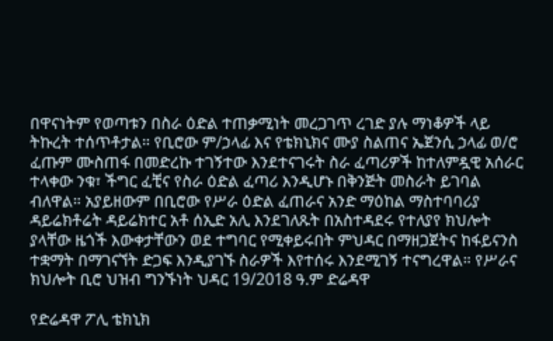በዋናነትም የወጣቱን በስራ ዕድል ተጠቃሚነት መረጋገጥ ረገድ ያሉ ማነቆዎች ላይ ትኩረት ተሰጥቶታል። የቢሮው ም/ኃላፊ እና የቴክኒክና ሙያ ስልጠና ኤጀንሲ ኃላፊ ወ/ሮ ፈጡም ሙስጠፋ በመድረኩ ተገኝተው እንደተናገሩት ስራ ፈጣሪዎች ከተለምዷዊ አሰራር ተላቀው ንቁ፣ ችግር ፈቺና የስራ ዕድል ፈጣሪ እንዲሆኑ በቅንጅት መስራት ይገባል ብለዋል። አያይዘውም በቢሮው የሥራ ዕድል ፈጠራና አንድ ማዕከል ማስተባባሪያ ዳይሬክቶሬት ዳይሬክተር አቶ ሰኢድ አሊ እንደገለጹት በአስተዳደሩ የተለያየ ክህሎት ያላቸው ዜጎች እውቀታቸውን ወደ ተግባር የሚቀይሩበት ምህዳር በማዘጋጀትና ከፋይናንስ ተቋማት በማገናኘት ድጋፍ እንዲያገኙ ስራዎች እየተሰሩ እንደሚገኝ ተናግረዋል። የሥራና ክህሎት ቢሮ ህዝብ ግንኙነት ህዳር 19/2018 ዓ.ም ድሬዳዋ

የድሬዳዋ ፖሊ ቴክኒክ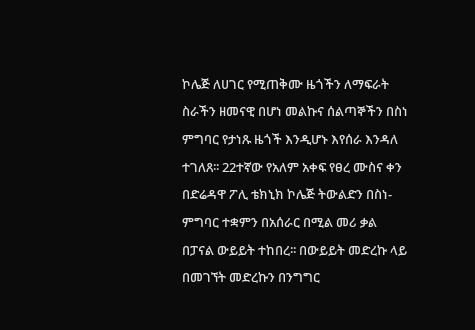ኮሌጅ ለሀገር የሚጠቅሙ ዜጎችን ለማፍራት ስራችን ዘመናዊ በሆነ መልኩና ሰልጣኞችን በስነ ምግባር የታነጹ ዜጎች እንዲሆኑ እየሰራ እንዳለ ተገለጸ፡፡ 22ተኛው የአለም አቀፍ የፀረ ሙስና ቀን በድሬዳዋ ፖሊ ቴክኒክ ኮሌጅ ትውልድን በስነ-ምግባር ተቋምን በአሰራር በሚል መሪ ቃል በፓናል ውይይት ተከበረ፡፡ በውይይት መድረኩ ላይ በመገኘት መድረኩን በንግግር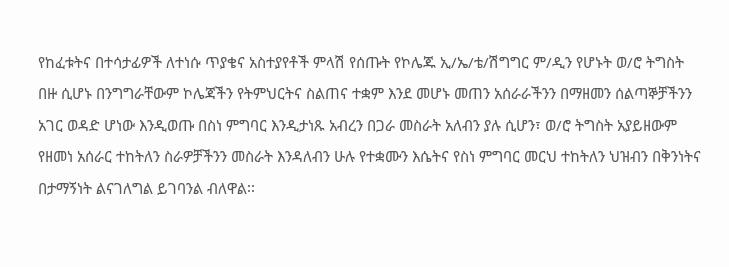የከፈቱትና በተሳታፊዎች ለተነሱ ጥያቄና አስተያየቶች ምላሽ የሰጡት የኮሌጁ ኢ/ኤ/ቴ/ሽግግር ም/ዲን የሆኑት ወ/ሮ ትግስት በዙ ሲሆኑ በንግግራቸውም ኮሌጃችን የትምህርትና ስልጠና ተቋም እንደ መሆኑ መጠን አሰራራችንን በማዘመን ሰልጣኞቻችንን አገር ወዳድ ሆነው እንዲወጡ በስነ ምግባር እንዲታነጹ አብረን በጋራ መስራት አለብን ያሉ ሲሆን፣ ወ/ሮ ትግስት አያይዘውም የዘመነ አሰራር ተከትለን ስራዎቻችንን መስራት እንዳለብን ሁሉ የተቋሙን እሴትና የስነ ምግባር መርህ ተከትለን ህዝብን በቅንነትና በታማኝነት ልናገለግል ይገባንል ብለዋል፡፡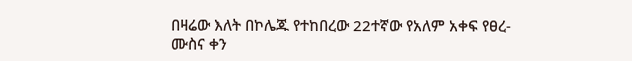በዛሬው እለት በኮሌጁ የተከበረው 22ተኛው የአለም አቀፍ የፀረ-ሙስና ቀን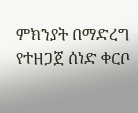ምክንያት በማድረግ የተዘጋጀ ሰነድ ቀርቦ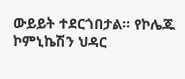ውይይት ተደርጎበታል፡፡ የኮሌጁ ኮምኒኬሽን ህዳር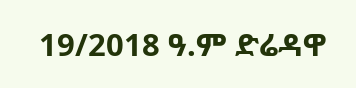19/2018 ዓ.ም ድሬዳዋ